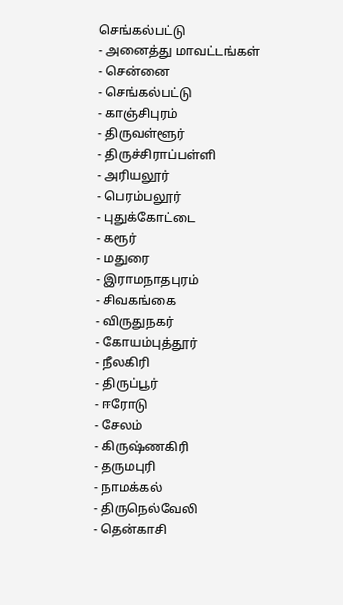செங்கல்பட்டு
- அனைத்து மாவட்டங்கள்
- சென்னை
- செங்கல்பட்டு
- காஞ்சிபுரம்
- திருவள்ளூர்
- திருச்சிராப்பள்ளி
- அரியலூர்
- பெரம்பலூர்
- புதுக்கோட்டை
- கரூர்
- மதுரை
- இராமநாதபுரம்
- சிவகங்கை
- விருதுநகர்
- கோயம்புத்தூர்
- நீலகிரி
- திருப்பூர்
- ஈரோடு
- சேலம்
- கிருஷ்ணகிரி
- தருமபுரி
- நாமக்கல்
- திருநெல்வேலி
- தென்காசி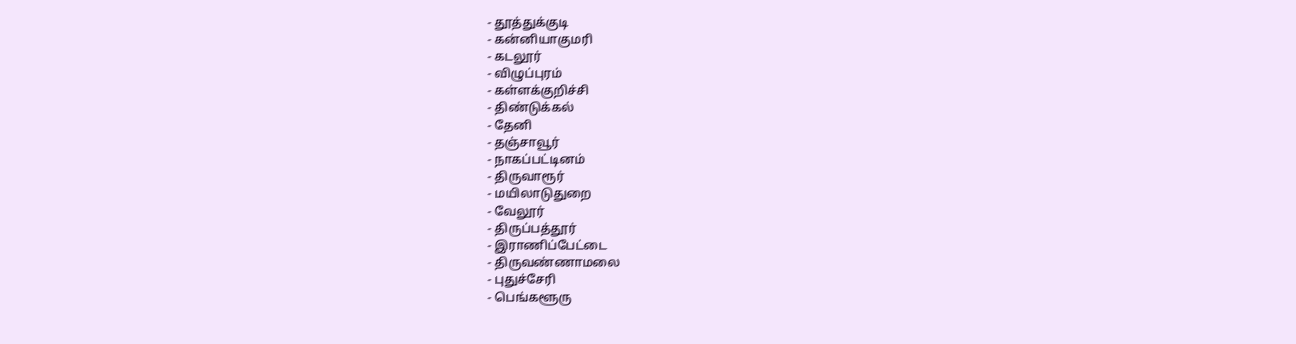- தூத்துக்குடி
- கன்னியாகுமரி
- கடலூர்
- விழுப்புரம்
- கள்ளக்குறிச்சி
- திண்டுக்கல்
- தேனி
- தஞ்சாவூர்
- நாகப்பட்டினம்
- திருவாரூர்
- மயிலாடுதுறை
- வேலூர்
- திருப்பத்தூர்
- இராணிப்பேட்டை
- திருவண்ணாமலை
- புதுச்சேரி
- பெங்களூரு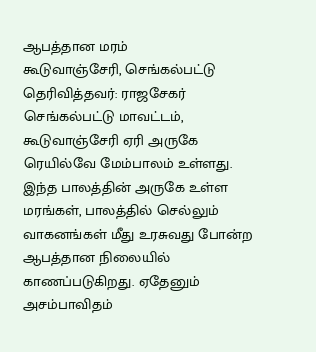ஆபத்தான மரம்
கூடுவாஞ்சேரி, செங்கல்பட்டு
தெரிவித்தவர்: ராஜசேகர்
செங்கல்பட்டு மாவட்டம், கூடுவாஞ்சேரி ஏரி அருகே ரெயில்வே மேம்பாலம் உள்ளது. இந்த பாலத்தின் அருகே உள்ள மரங்கள், பாலத்தில் செல்லும் வாகனங்கள் மீது உரசுவது போன்ற ஆபத்தான நிலையில் காணப்படுகிறது. ஏதேனும் அசம்பாவிதம்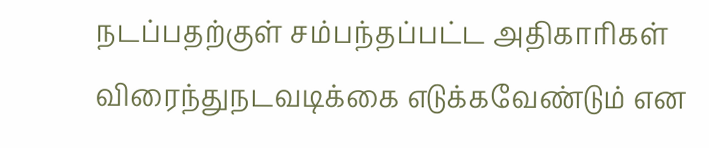நடப்பதற்குள் சம்பந்தப்பட்ட அதிகாரிகள் விரைந்துநடவடிக்கை எடுக்கவேண்டும் என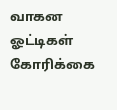வாகன ஓட்டிகள் கோரிக்கை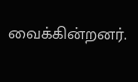வைக்கின்றனர்.